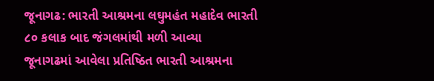જૂનાગઢ: ભારતી આશ્રમના લઘુમહંત મહાદેવ ભારતી ૮૦ કલાક બાદ જંગલમાંથી મળી આવ્યા
જૂનાગઢમાં આવેલા પ્રતિષ્ઠિત ભારતી આશ્રમના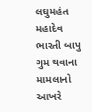લઘુમહંત મહાદેવ ભારતી બાપુ ગુમ થવાના મામલાનો આખરે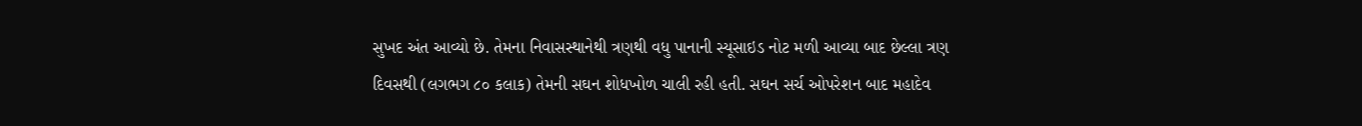સુખદ અંત આવ્યો છે. તેમના નિવાસસ્થાનેથી ત્રણથી વધુ પાનાની સ્યૂસાઇડ નોટ મળી આવ્યા બાદ છેલ્લા ત્રણ દિવસથી (લગભગ ૮૦ કલાક) તેમની સઘન શોધખોળ ચાલી રહી હતી. સઘન સર્ચ ઓપરેશન બાદ મહાદેવ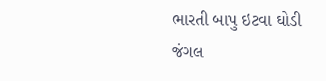ભારતી બાપુ ઇટવા ઘોડી જંગલ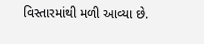વિસ્તારમાંથી મળી આવ્યા છે.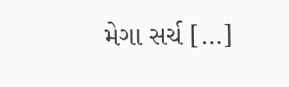મેગા સર્ચ […]